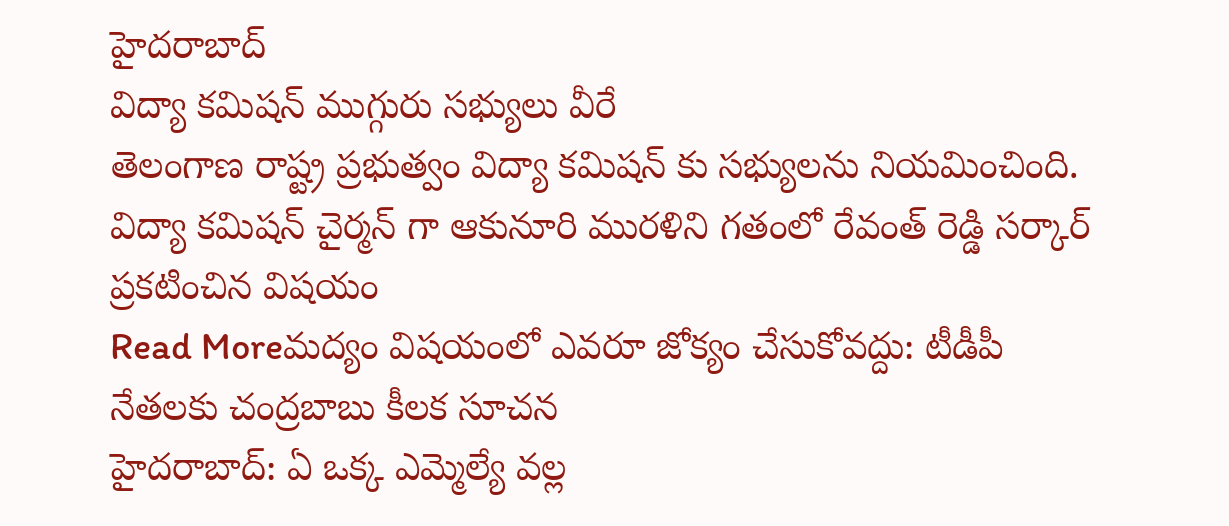హైదరాబాద్
విద్యా కమిషన్ ముగ్గురు సభ్యులు వీరే
తెలంగాణ రాష్ట్ర ప్రభుత్వం విద్యా కమిషన్ కు సభ్యులను నియమించింది. విద్యా కమిషన్ చైర్మన్ గా ఆకునూరి మురళిని గతంలో రేవంత్ రెడ్డి సర్కార్ ప్రకటించిన విషయం
Read Moreమద్యం విషయంలో ఎవరూ జోక్యం చేసుకోవద్దు: టీడీపీ నేతలకు చంద్రబాబు కీలక సూచన
హైదరాబాద్: ఏ ఒక్క ఎమ్మెల్యే వల్ల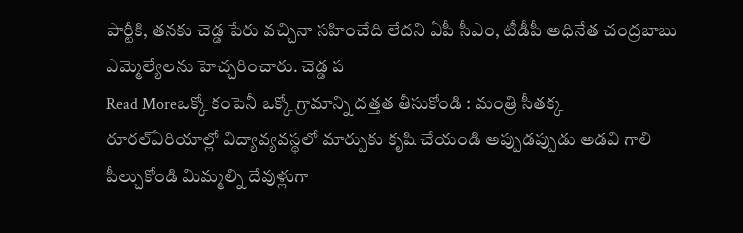పార్టీకి, తనకు చెడ్డ పేరు వచ్చినా సహించేది లేదని ఏపీ సీఎం, టీడీపీ అధినేత చంద్రబాబు ఎమ్మెల్యేలను హెచ్చరించారు. చెడ్డ ప
Read Moreఒక్కో కంపెనీ ఒక్కో గ్రామాన్ని దత్తత తీసుకోండి : మంత్రి సీతక్క
రూరల్ఏరియాల్లో విద్యావ్యవస్థలో మార్పుకు కృషి చేయండి అప్పుడప్పుడు అడవి గాలి పీల్చుకోండి మిమ్మల్ని దేవుళ్లుగా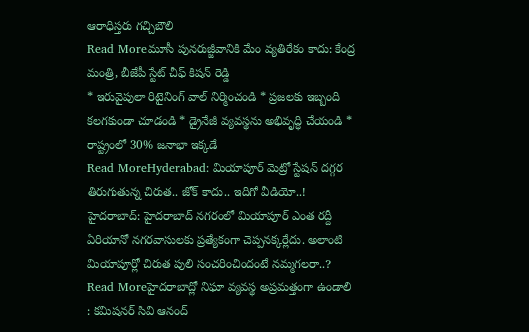ఆరాధిస్తరు గచ్చిబౌలి
Read Moreమూసీ పునరుజ్జీవానికి మేం వ్యతిరేకం కాదు: కేంద్ర మంత్రి, బీజేపీ స్టేట్ చీఫ్ కిషన్ రెడ్డి
* ఇరువైపులా రిటైనింగ్ వాల్ నిర్మించండి * ప్రజలకు ఇబ్బంది కలగకుండా చూడండి * డ్రైనేజీ వ్యవస్థను అభివృద్ధి చేయండి * రాష్ట్రంలో 30% జనాభా ఇక్కడే
Read MoreHyderabad: మియాపూర్ మెట్రో స్టేషన్ దగ్గర తిరుగుతున్న చిరుత.. జోక్ కాదు.. ఇదిగో వీడియో..!
హైదరాబాద్: హైదరాబాద్ నగరంలో మియాపూర్ ఎంత రద్దీ ఏరియానో నగరవాసులకు ప్రత్యేకంగా చెప్పనక్కర్లేదు. అలాంటి మియాపూర్లో చిరుత పులి సంచరించిందంటే నమ్మగలరా..?
Read Moreహైదరాబాద్లో నిఘా వ్యవస్థ అప్రమత్తంగా ఉండాలి : కమిషనర్ సివి ఆనంద్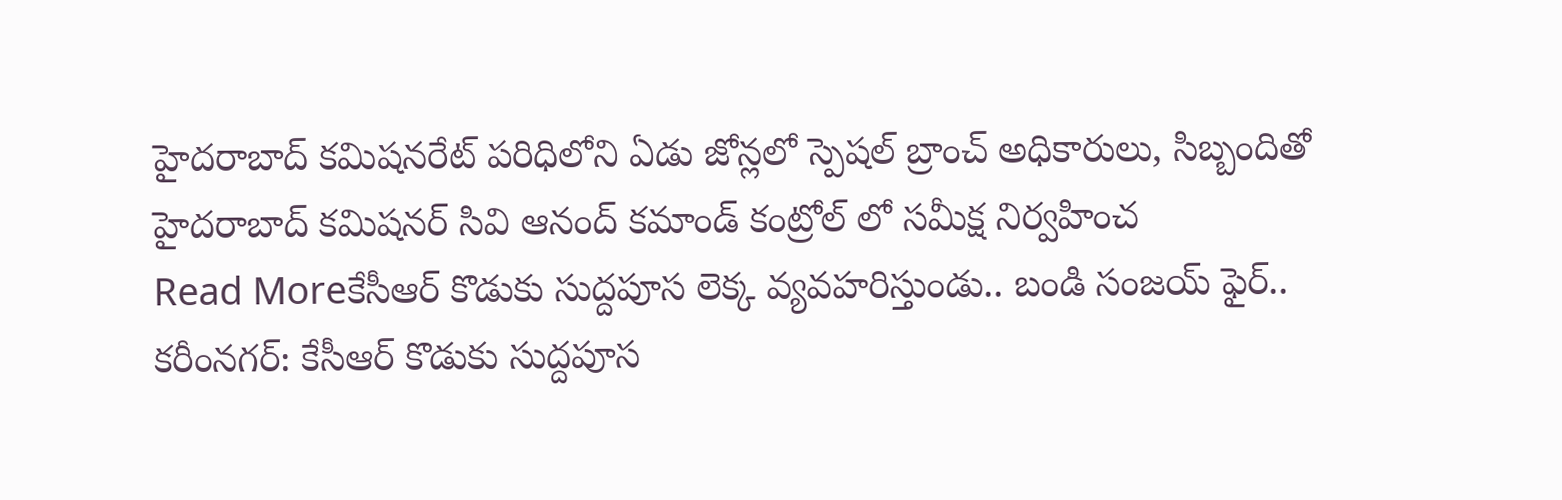హైదరాబాద్ కమిషనరేట్ పరిధిలోని ఏడు జోన్లలో స్పెషల్ బ్రాంచ్ అధికారులు, సిబ్బందితో హైదరాబాద్ కమిషనర్ సివి ఆనంద్ కమాండ్ కంట్రోల్ లో సమీక్ష నిర్వహించ
Read Moreకేసీఆర్ కొడుకు సుద్దపూస లెక్క వ్యవహరిస్తుండు.. బండి సంజయ్ ఫైర్..
కరీంనగర్: కేసీఆర్ కొడుకు సుద్దపూస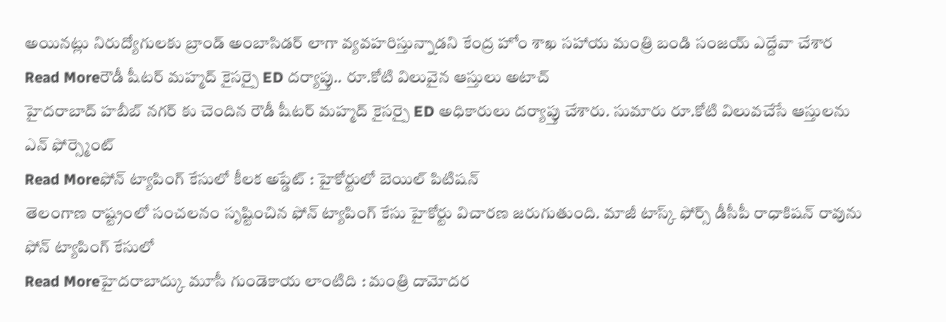అయినట్లు నిరుద్యోగులకు బ్రాండ్ అంబాసిడర్ లాగా వ్యవహరిస్తున్నాడని కేంద్ర హోం శాఖ సహాయ మంత్రి బండి సంజయ్ ఎద్దేవా చేశార
Read Moreరౌడీ షీటర్ మహ్మద్ కైసర్పై ED దర్యాప్తు.. రూ.కోటి విలువైన ఆస్తులు అటాచ్
హైదరాబాద్ హబీబ్ నగర్ కు చెందిన రౌడీ షీటర్ మహ్మద్ కైసర్పై ED అధికారులు దర్యాప్తు చేశారు. సుమారు రూ.కోటి విలువచేసే ఆస్తులను ఎన్ ఫోర్స్మెంట్
Read Moreఫోన్ ట్యాపింగ్ కేసులో కీలక అప్డేట్ : హైకోర్టులో బెయిల్ పిటిషన్
తెలంగాణ రాష్ట్రంలో సంచలనం సృష్టించిన ఫోన్ ట్యాపింగ్ కేసు హైకోర్టు విచారణ జరుగుతుంది. మాజీ టాస్క్ ఫోర్స్ డీసీపీ రాధాకిషన్ రావును ఫోన్ ట్యాపింగ్ కేసులో
Read Moreహైదరాబాద్కు మూసీ గుండెకాయ లాంటిది : మంత్రి దామోదర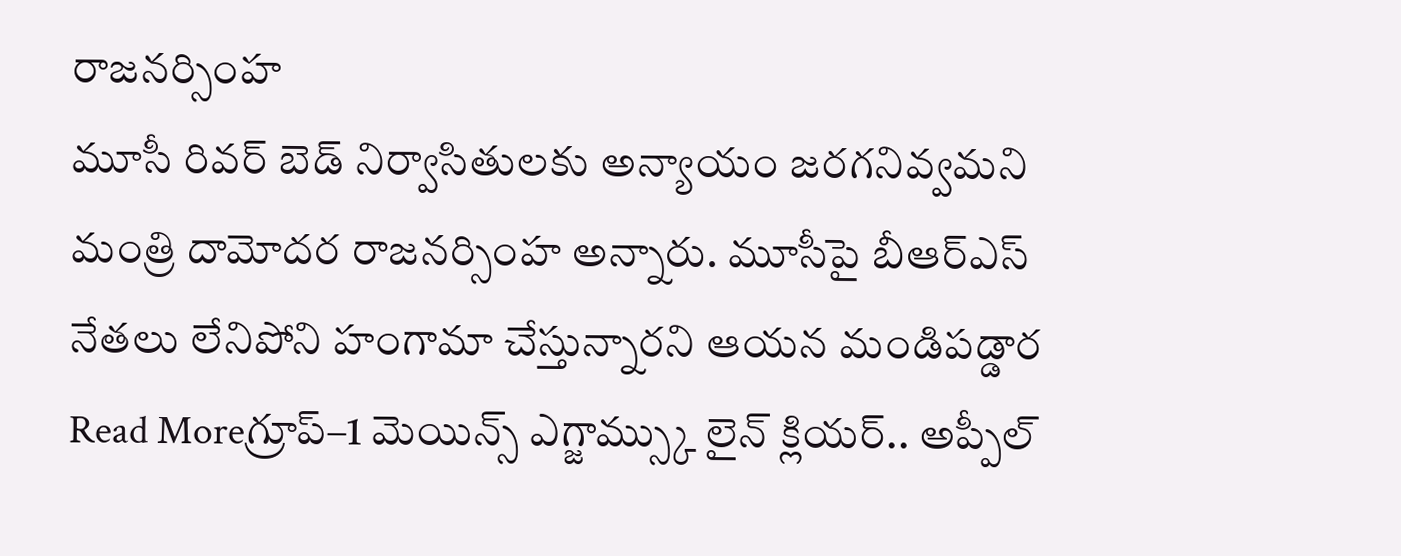రాజనర్సింహ
మూసీ రివర్ బెడ్ నిర్వాసితులకు అన్యాయం జరగనివ్వమని మంత్రి దామోదర రాజనర్సింహ అన్నారు. మూసీపై బీఆర్ఎస్ నేతలు లేనిపోని హంగామా చేస్తున్నారని ఆయన మండిపడ్డార
Read Moreగ్రూప్–1 మెయిన్స్ ఎగ్జామ్స్కు లైన్ క్లియర్.. అప్పీల్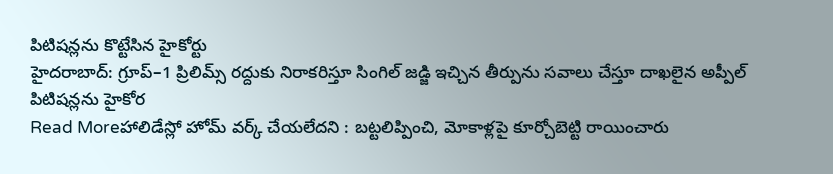పిటిషన్లను కొట్టేసిన హైకోర్టు
హైదరాబాద్: గ్రూప్–1 ప్రిలిమ్స్ రద్దుకు నిరాకరిస్తూ సింగిల్ జడ్జి ఇచ్చిన తీర్పును సవాలు చేస్తూ దాఖలైన అప్పీల్ పిటిషన్లను హైకోర
Read Moreహాలిడేస్లో హోమ్ వర్క్ చేయలేదని : బట్టలిప్పించి, మోకాళ్లపై కూర్చోబెట్టి రాయించారు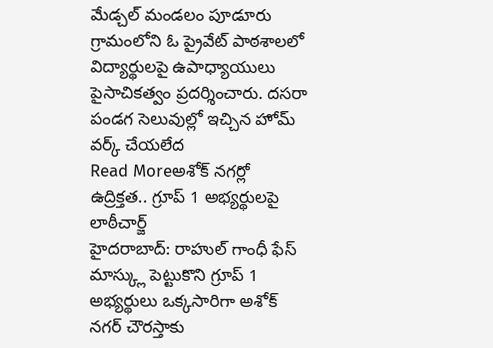మేడ్చల్ మండలం పూడూరు గ్రామంలోని ఓ ప్రైవేట్ పాఠశాలలో విద్యార్థులపై ఉపాధ్యాయులు పైసాచికత్వం ప్రదర్శించారు. దసరా పండగ సెలువుల్లో ఇచ్చిన హోమ్ వర్క్ చేయలేద
Read Moreఅశోక్ నగర్లో ఉద్రిక్తత.. గ్రూప్ 1 అభ్యర్థులపై లాఠీచార్జ్
హైదరాబాద్: రాహుల్ గాంధీ ఫేస్ మాస్క్లు పెట్టుకొని గ్రూప్ 1 అభ్యర్థులు ఒక్కసారిగా అశోక్ నగర్ చౌరస్తాకు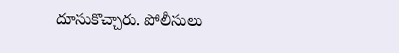దూసుకొచ్చారు. పోలీసులు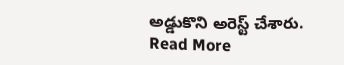అడ్డుకొని అరెస్ట్ చేశారు.
Read More